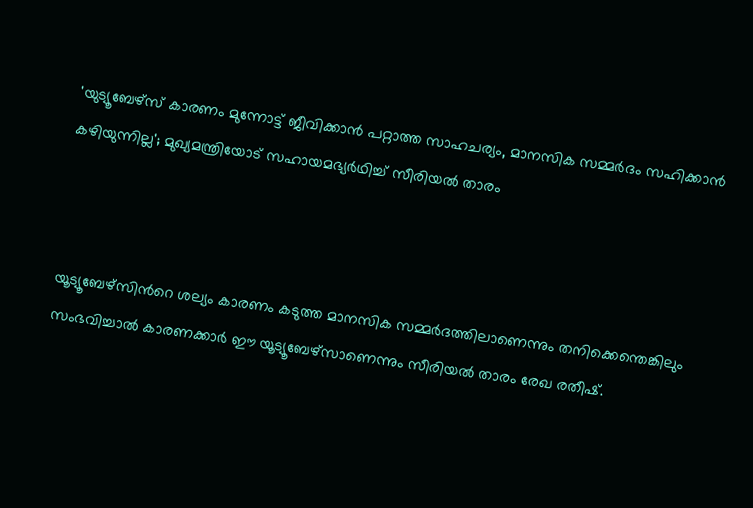'യുട്യൂബേഴ്സ് കാരണം മുന്നോട്ട് ജീവിക്കാൻ പറ്റാത്ത സാഹചര്യം, മാനസിക സമ്മർദം സഹിക്കാൻ കഴിയുന്നില്ല'; മുഖ്യമന്ത്രിയോട് സഹായമഭ്യർഥിച്ച് സീരിയൽ താരം



യൂട്യൂബേഴ്സിന്‍റെ ശല്യം കാരണം കടുത്ത മാനസിക സമ്മർദത്തിലാണെന്നും തനിക്കെന്തെങ്കിലും സംഭവിച്ചാൽ കാരണക്കാർ ഈ യൂട്യൂബേഴ്സാണെന്നും സീരിയൽ താരം രേഖ രതീഷ്.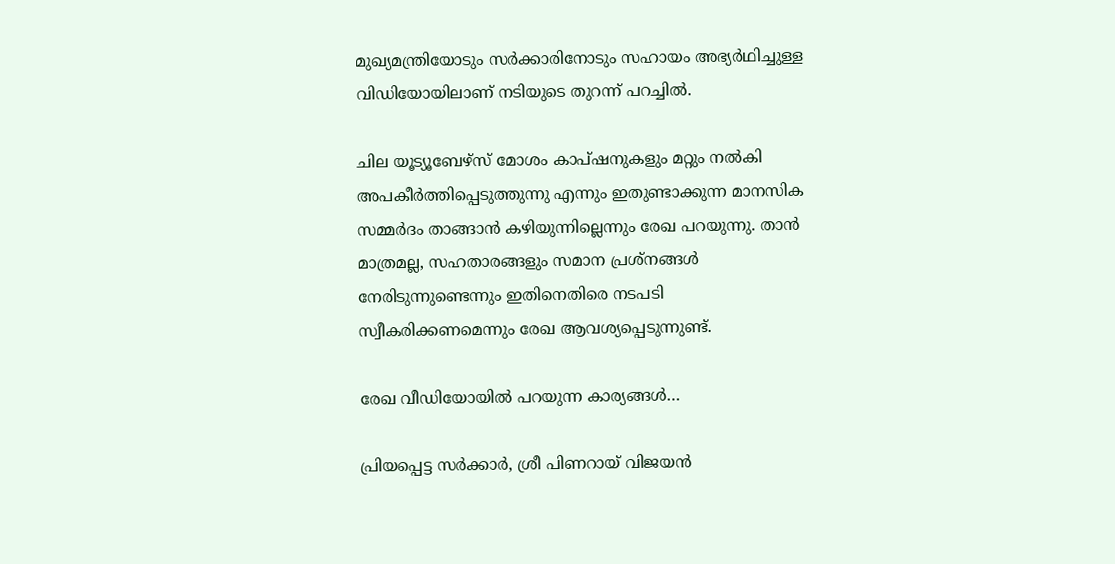മുഖ്യമന്ത്രിയോടും സർക്കാരിനോടും സഹായം അഭ്യർഥിച്ചുള്ള വിഡിയോയിലാണ് നടിയുടെ തുറന്ന് പറച്ചിൽ.

ചില യൂട്യൂബേഴ്സ് മോശം കാപ്ഷനുകളും മറ്റും നൽകി അപകീർത്തിപ്പെടുത്തുന്നു എന്നും ഇതുണ്ടാക്കുന്ന മാനസിക സമ്മർദം താങ്ങാൻ കഴിയുന്നില്ലെന്നും രേഖ പറയുന്നു. താൻ മാത്രമല്ല, സഹതാരങ്ങളും സമാന പ്രശ്നങ്ങൾ നേരിടുന്നുണ്ടെന്നും ഇതിനെതിരെ നടപടി സ്വീകരിക്കണമെന്നും രേഖ ആവശ്യപ്പെടുന്നുണ്ട്.

രേഖ വീഡിയോയിൽ പറയുന്ന കാര്യങ്ങൾ…

പ്രിയപ്പെട്ട സർക്കാർ, ശ്രീ പിണറായ് വിജയൻ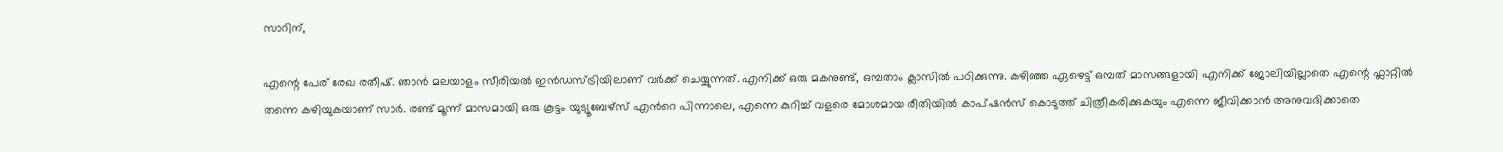സാറിന്,

എന്റെ പേര് രേഖ രതീഷ്. ഞാൻ മലയാളം സീരിയൽ ഇൻഡസ്ട്രിയിലാണ് വർക്ക് ചെയ്യുന്നത്. എനിക്ക് ഒരു മകനുണ്ട്, ഒമ്പതാം ക്ലാസിൽ പഠിക്കുന്നു. കഴിഞ്ഞ ഏഴെട്ട് ഒമ്പത് മാസങ്ങളായി എനിക്ക് ജോലിയില്ലാതെ എന്റെ ഫ്ലാറ്റിൽ തന്നെ കഴിയുകയാണ് സാർ. രണ്ട് മൂന്ന് മാസമായി ഒരു കൂട്ടം യുട്യൂബേഴ്സ് എന്‍റെ പിന്നാലെ, എന്നെ കുറിച്ച് വളരെ മോശമായ രീതിയിൽ കാപ്ഷൻസ് കൊടുത്ത് ചിത്രീകരിക്കുകയും എന്നെ ജീവിക്കാൻ അനുവദിക്കാതെ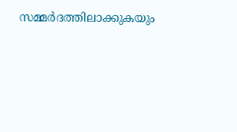സമ്മർദത്തിലാക്കുകയും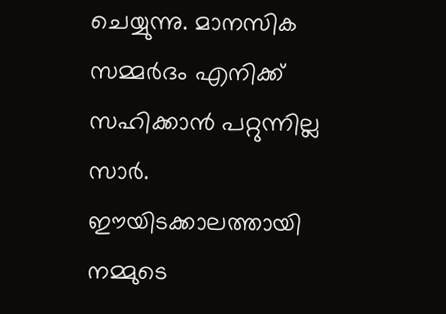ചെയ്യുന്നു. മാനസിക സമ്മർദം എനിക്ക് സഹിക്കാൻ പറ്റുന്നില്ല സാർ. ഈയിടക്കാലത്തായി നമ്മുടെ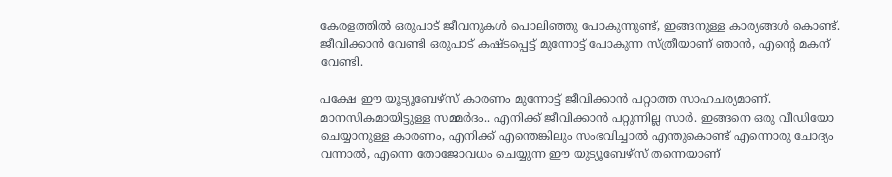കേരളത്തിൽ ഒരുപാട് ജീവനുകൾ പൊലിഞ്ഞു പോകുന്നുണ്ട്, ഇങ്ങനുള്ള കാര്യങ്ങൾ കൊണ്ട്. ജീവിക്കാൻ വേണ്ടി ഒരുപാട് കഷ്ടപ്പെട്ട് മുന്നോട്ട് പോകുന്ന സ്ത്രീയാണ് ഞാൻ, എന്റെ മകന് വേണ്ടി.

പക്ഷേ ഈ യൂട്യൂബേഴ്സ് കാരണം മുന്നോട്ട് ജീവിക്കാൻ പറ്റാത്ത സാഹചര്യമാണ്. മാനസികമായിട്ടുള്ള സമ്മർദം.. എനിക്ക് ജീവിക്കാൻ പറ്റുന്നില്ല സാർ. ഇങ്ങനെ ഒരു വീഡിയോ ചെയ്യാനുള്ള കാരണം, എനിക്ക് എന്തെങ്കിലും സംഭവിച്ചാൽ എന്തുകൊണ്ട് എന്നൊരു ചോദ്യം വന്നാൽ, എന്നെ തോജോവധം ചെയ്യുന്ന ഈ യുട്യൂബേഴ്സ് തന്നെയാണ്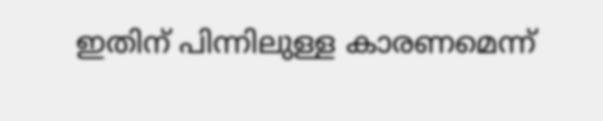ഇതിന് പിന്നിലുള്ള കാരണമെന്ന്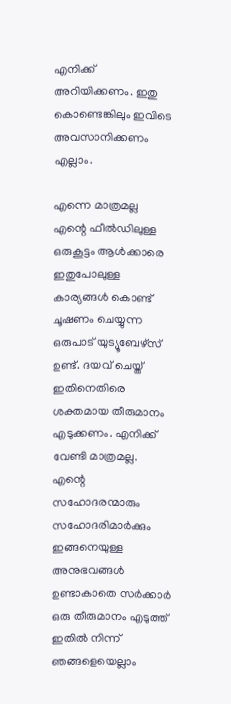എനിക്ക് അറിയിക്കണം. ഇതു കൊണ്ടെങ്കിലും ഇവിടെ അവസാനിക്കണം എല്ലാം.

എന്നെ മാത്രമല്ല എന്റെ ഫീൽഡിലുള്ള ഒരുകൂട്ടം ആൾക്കാരെ ഇതുപോലുള്ള കാര്യങ്ങൾ കൊണ്ട് ചൂഷണം ചെയ്യുന്ന ഒരുപാട് യുട്യൂബേഴ്സ് ഉണ്ട്. ദയവ് ചെയ്ത് ഇതിനെതിരെ ശക്തമായ തീരുമാനം എടുക്കണം. എനിക്ക് വേണ്ടി മാത്രമല്ല. എന്റെ സഹോദരന്മാരും സഹോദരിമാർക്കും ഇങ്ങനെയുള്ള അനുഭവങ്ങൾ ഉണ്ടാകാതെ സർക്കാർ ഒരു തീരുമാനം എടുത്ത് ഇതിൽ നിന്ന് ഞങ്ങളെയെല്ലാം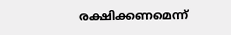രക്ഷിക്കണമെന്ന്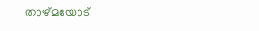താഴ്മയോട്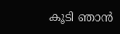കൂടി ഞാൻ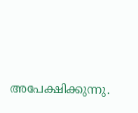അപേക്ഷിക്കുന്നു.